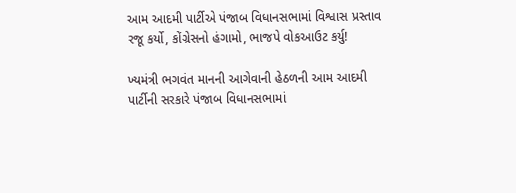આમ આદમી પાર્ટીએ પંજાબ વિધાનસભામાં વિશ્વાસ પ્રસ્તાવ રજૂ કર્યો, કોંગ્રેસનો હંગામો, ભાજપે વોકઆઉટ કર્યુ!

ખ્યમંત્રી ભગવંત માનની આગેવાની હેઠળની આમ આદમી પાર્ટીની સરકારે પંજાબ વિધાનસભામાં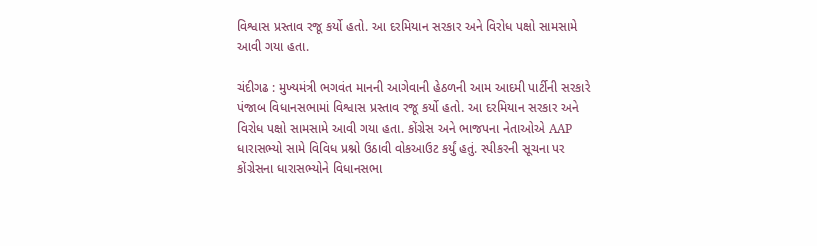વિશ્વાસ પ્રસ્તાવ રજૂ કર્યો હતો. આ દરમિયાન સરકાર અને વિરોધ પક્ષો સામસામે આવી ગયા હતા.

ચંદીગઢ : મુખ્યમંત્રી ભગવંત માનની આગેવાની હેઠળની આમ આદમી પાર્ટીની સરકારે પંજાબ વિધાનસભામાં વિશ્વાસ પ્રસ્તાવ રજૂ કર્યો હતો. આ દરમિયાન સરકાર અને વિરોધ પક્ષો સામસામે આવી ગયા હતા. કોંગ્રેસ અને ભાજપના નેતાઓએ AAP ધારાસભ્યો સામે વિવિધ પ્રશ્નો ઉઠાવી વોકઆઉટ કર્યું હતું. સ્પીકરની સૂચના પર કોંગ્રેસના ધારાસભ્યોને વિધાનસભા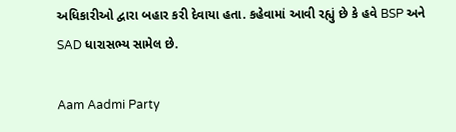અધિકારીઓ દ્વારા બહાર કરી દેવાયા હતા. કહેવામાં આવી રહ્યું છે કે હવે BSP અને SAD ધારાસભ્ય સામેલ છે.

Aam Aadmi Party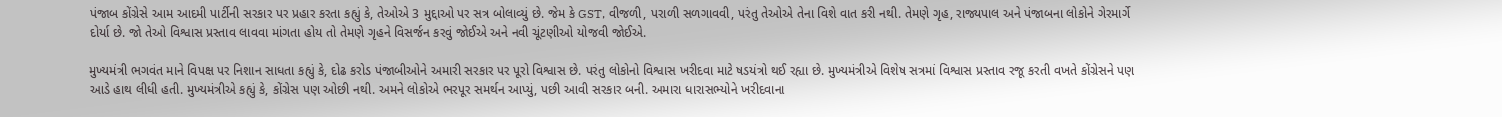પંજાબ કોંગ્રેસે આમ આદમી પાર્ટીની સરકાર પર પ્રહાર કરતા કહ્યું કે, તેઓએ 3 મુદ્દાઓ પર સત્ર બોલાવ્યું છે. જેમ કે GST, વીજળી, પરાળી સળગાવવી, પરંતુ તેઓએ તેના વિશે વાત કરી નથી. તેમણે ગૃહ, રાજ્યપાલ અને પંજાબના લોકોને ગેરમાર્ગે દોર્યા છે. જો તેઓ વિશ્વાસ પ્રસ્તાવ લાવવા માંગતા હોય તો તેમણે ગૃહને વિસર્જન કરવું જોઈએ અને નવી ચૂંટણીઓ યોજવી જોઈએ.

મુખ્યમંત્રી ભગવંત માને વિપક્ષ પર નિશાન સાધતા કહ્યું કે, દોઢ કરોડ પંજાબીઓને અમારી સરકાર પર પૂરો વિશ્વાસ છે. પરંતુ લોકોનો વિશ્વાસ ખરીદવા માટે ષડયંત્રો થઈ રહ્યા છે. મુખ્યમંત્રીએ વિશેષ સત્રમાં વિશ્વાસ પ્રસ્તાવ રજૂ કરતી વખતે કોંગ્રેસને પણ આડે હાથ લીધી હતી. મુખ્યમંત્રીએ કહ્યું કે, કોંગ્રેસ પણ ઓછી નથી. અમને લોકોએ ભરપૂર સમર્થન આપ્યું, પછી આવી સરકાર બની. અમારા ધારાસભ્યોને ખરીદવાના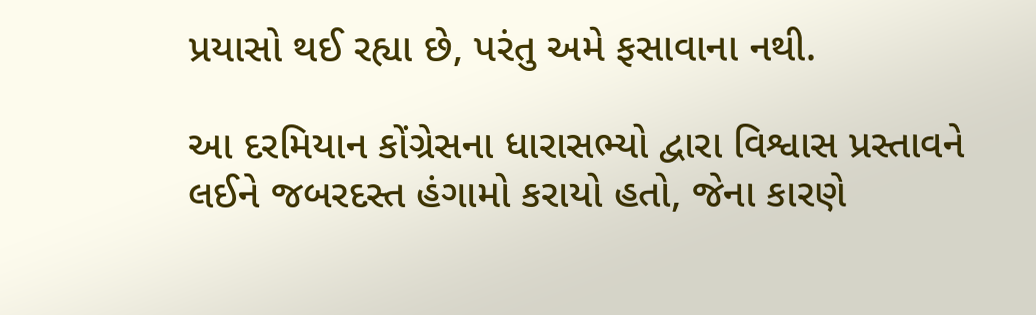પ્રયાસો થઈ રહ્યા છે, પરંતુ અમે ફસાવાના નથી.

આ દરમિયાન કોંગ્રેસના ધારાસભ્યો દ્વારા વિશ્વાસ પ્રસ્તાવને લઈને જબરદસ્ત હંગામો કરાયો હતો, જેના કારણે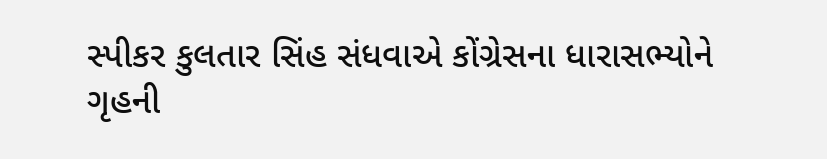સ્પીકર કુલતાર સિંહ સંધવાએ કોંગ્રેસના ધારાસભ્યોને ગૃહની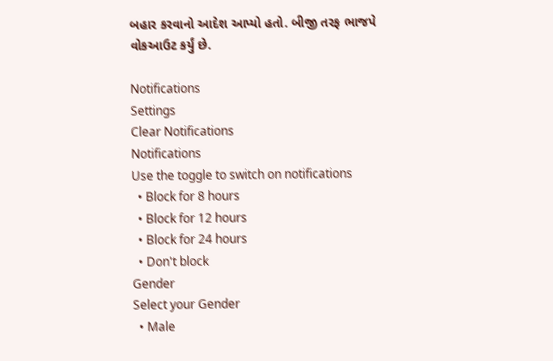બહાર કરવાનો આદેશ આપ્યો હતો. બીજી તરફ ભાજપે વોકઆઉટ કર્યું છે.

Notifications
Settings
Clear Notifications
Notifications
Use the toggle to switch on notifications
  • Block for 8 hours
  • Block for 12 hours
  • Block for 24 hours
  • Don't block
Gender
Select your Gender
  • Male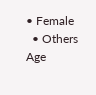• Female
  • Others
Age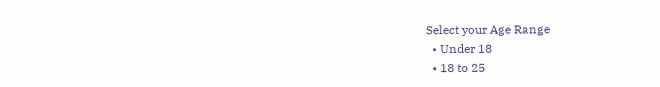Select your Age Range
  • Under 18
  • 18 to 25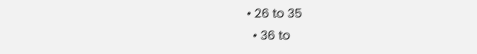• 26 to 35
  • 36 to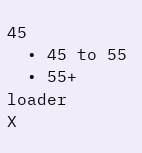45
  • 45 to 55
  • 55+
loader
X